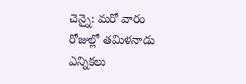చెన్నై: మరో వారం రోజుల్లో తమిళనాడు ఎన్నికలు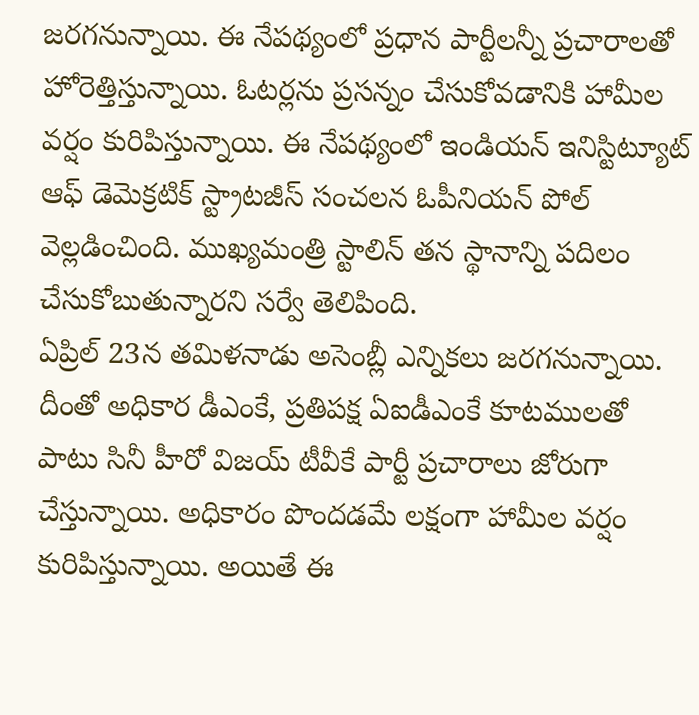జరగనున్నాయి. ఈ నేపథ్యంలో ప్రధాన పార్టీలన్నీ ప్రచారాలతో హోరెత్తిస్తున్నాయి. ఓటర్లను ప్రసన్నం చేసుకోవడానికి హామీల వర్షం కురిపిస్తున్నాయి. ఈ నేపథ్యంలో ఇండియన్ ఇనిస్టిట్యూట్ ఆఫ్ డెమెక్రటిక్ స్ట్రాటజీస్ సంచలన ఓపీనియన్ పోల్ వెల్లడించింది. ముఖ్యమంత్రి స్టాలిన్ తన స్థానాన్ని పదిలం చేసుకోబుతున్నారని సర్వే తెలిపింది.
ఏప్రిల్ 23న తమిళనాడు అసెంబ్లీ ఎన్నికలు జరగనున్నాయి. దీంతో అధికార డీఎంకే, ప్రతిపక్ష ఏఐడీఎంకే కూటములతో పాటు సినీ హీరో విజయ్ టీవీకే పార్టీ ప్రచారాలు జోరుగా చేస్తున్నాయి. అధికారం పొందడమే లక్షంగా హామీల వర్షం కురిపిస్తున్నాయి. అయితే ఈ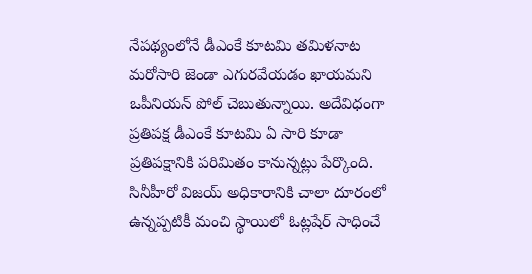నేపథ్యంలోనే డీఎంకే కూటమి తమిళనాట మరోసారి జెండా ఎగురవేయడం ఖాయమని ఒపీనియన్ పోల్ చెబుతున్నాయి. అదేవిధంగా ప్రతిపక్ష డీఎంకే కూటమి ఏ సారి కూడా ప్రతిపక్షానికి పరిమితం కానున్నట్లు పేర్కొంది. సినీహీరో విజయ్ అధికారానికి చాలా దూరంలో ఉన్నప్పటికీ మంచి స్థాయిలో ఓట్లషేర్ సాధించే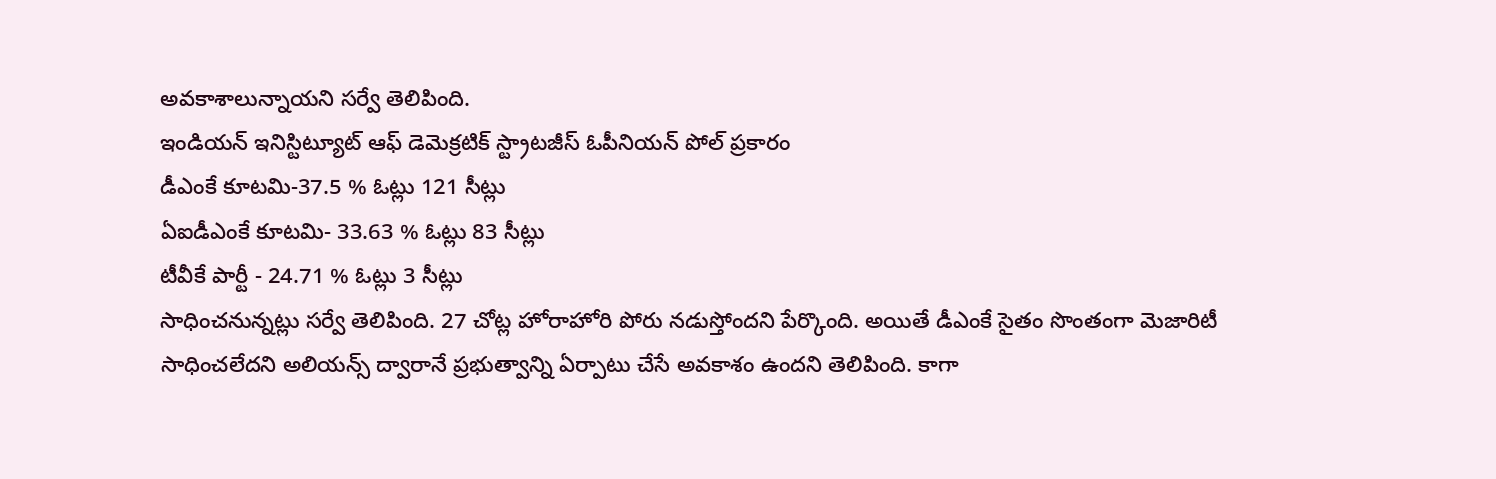అవకాశాలున్నాయని సర్వే తెలిపింది.
ఇండియన్ ఇనిస్టిట్యూట్ ఆఫ్ డెమెక్రటిక్ స్ట్రాటజీస్ ఓపీనియన్ పోల్ ప్రకారం
డీఎంకే కూటమి-37.5 % ఓట్లు 121 సీట్లు
ఏఐడీఎంకే కూటమి- 33.63 % ఓట్లు 83 సీట్లు
టీవీకే పార్టీ - 24.71 % ఓట్లు 3 సీట్లు
సాధించనున్నట్లు సర్వే తెలిపింది. 27 చోట్ల హోరాహోరి పోరు నడుస్తోందని పేర్కొంది. అయితే డీఎంకే సైతం సొంతంగా మెజారిటీ సాధించలేదని అలియన్స్ ద్వారానే ప్రభుత్వాన్ని ఏర్పాటు చేసే అవకాశం ఉందని తెలిపింది. కాగా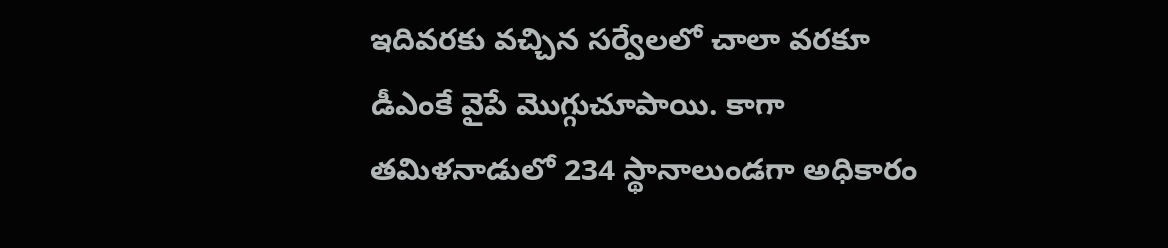ఇదివరకు వచ్చిన సర్వేలలో చాలా వరకూ డీఎంకే వైపే మెుగ్గుచూపాయి. కాగా తమిళనాడులో 234 స్థానాలుండగా అధికారం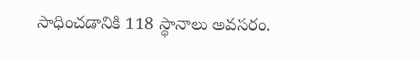సాధించడానికి 118 స్థానాలు అవసరం.